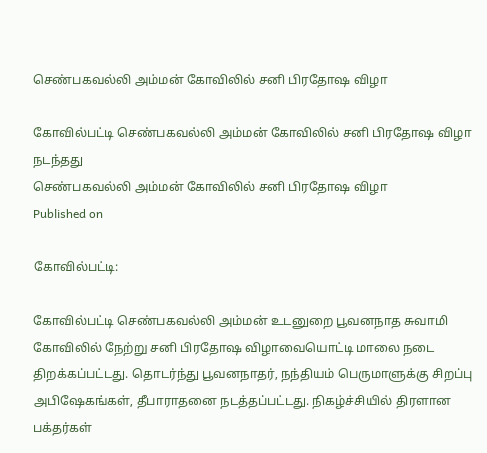செண்பகவல்லி அம்மன் கோவிலில் சனி பிரதோஷ விழா

கோவில்பட்டி செண்பகவல்லி அம்மன் கோவிலில் சனி பிரதோஷ விழா நடந்தது
செண்பகவல்லி அம்மன் கோவிலில் சனி பிரதோஷ விழா
Published on

கோவில்பட்டி:

கோவில்பட்டி செண்பகவல்லி அம்மன் உடனுறை பூவனநாத சுவாமி கோவிலில் நேற்று சனி பிரதோஷ விழாவையொட்டி மாலை நடை திறக்கப்பட்டது. தொடர்ந்து பூவனநாதர், நந்தியம் பெருமாளுக்கு சிறப்பு அபிஷேகங்கள், தீபாராதனை நடத்தப்பட்டது. நிகழ்ச்சியில் திரளான பக்தர்கள்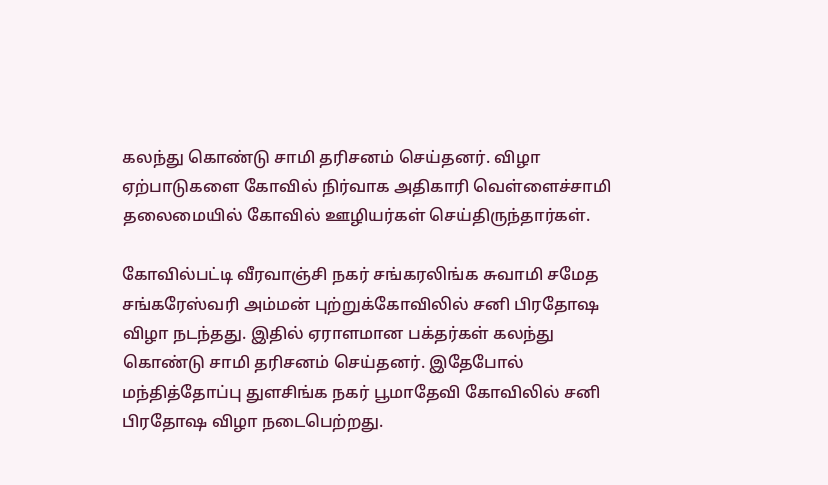கலந்து கொண்டு சாமி தரிசனம் செய்தனர். விழா ஏற்பாடுகளை கோவில் நிர்வாக அதிகாரி வெள்ளைச்சாமி தலைமையில் கோவில் ஊழியர்கள் செய்திருந்தார்கள்.

கோவில்பட்டி வீரவாஞ்சி நகர் சங்கரலிங்க சுவாமி சமேத சங்கரேஸ்வரி அம்மன் புற்றுக்கோவிலில் சனி பிரதோஷ விழா நடந்தது. இதில் ஏராளமான பக்தர்கள் கலந்து கொண்டு சாமி தரிசனம் செய்தனர். இதேபோல் மந்தித்தோப்பு துளசிங்க நகர் பூமாதேவி கோவிலில் சனி பிரதோஷ விழா நடைபெற்றது.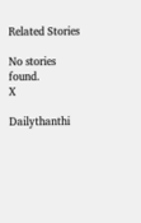Related Stories

No stories found.
X

Dailythanthi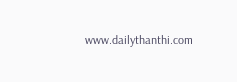www.dailythanthi.com